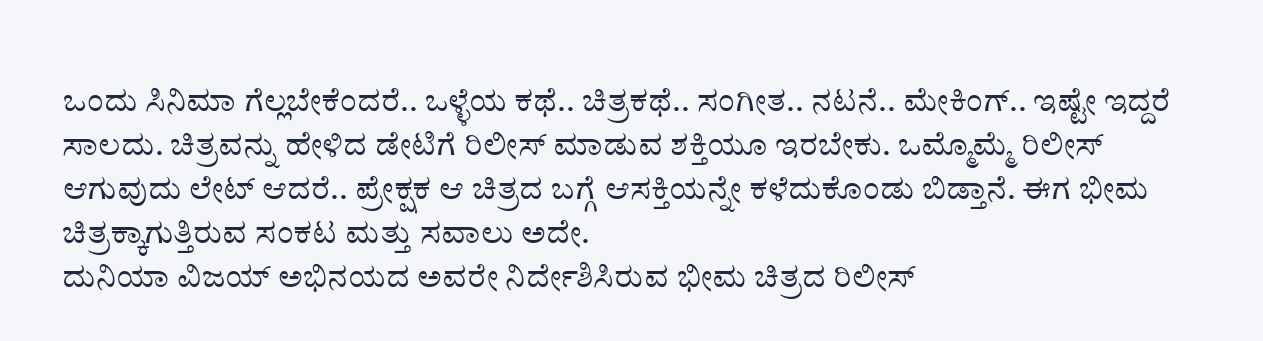ಒಂದು ಸಿನಿಮಾ ಗೆಲ್ಲಬೇಕೆಂದರೆ.. ಒಳ್ಳೆಯ ಕಥೆ.. ಚಿತ್ರಕಥೆ.. ಸಂಗೀತ.. ನಟನೆ.. ಮೇಕಿಂಗ್.. ಇಷ್ಟೇ ಇದ್ದರೆ ಸಾಲದು. ಚಿತ್ರವನ್ನು ಹೇಳಿದ ಡೇಟಿಗೆ ರಿಲೀಸ್ ಮಾಡುವ ಶಕ್ತಿಯೂ ಇರಬೇಕು. ಒಮ್ಮೊಮ್ಮೆ ರಿಲೀಸ್ ಆಗುವುದು ಲೇಟ್ ಆದರೆ.. ಪ್ರೇಕ್ಷಕ ಆ ಚಿತ್ರದ ಬಗ್ಗೆ ಆಸಕ್ತಿಯನ್ನೇ ಕಳೆದುಕೊಂಡು ಬಿಡ್ತಾನೆ. ಈಗ ಭೀಮ ಚಿತ್ರಕ್ಕಾಗುತ್ತಿರುವ ಸಂಕಟ ಮತ್ತು ಸವಾಲು ಅದೇ.
ದುನಿಯಾ ವಿಜಯ್ ಅಭಿನಯದ ಅವರೇ ನಿರ್ದೇಶಿಸಿರುವ ಭೀಮ ಚಿತ್ರದ ರಿಲೀಸ್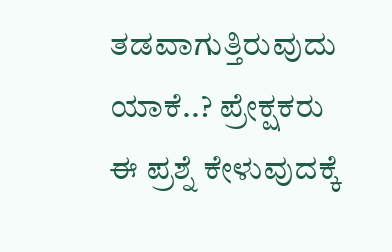ತಡವಾಗುತ್ತಿರುವುದು ಯಾಕೆ..? ಪ್ರೇಕ್ಷಕರು ಈ ಪ್ರಶ್ನೆ ಕೇಳುವುದಕ್ಕೆ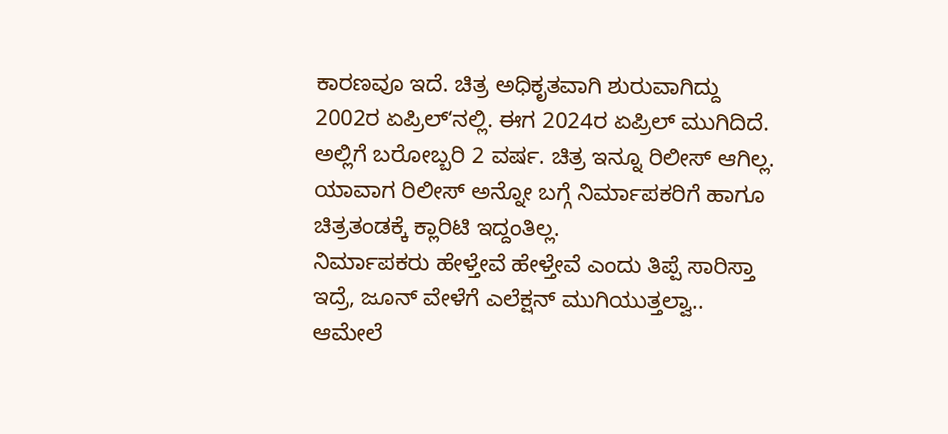ಕಾರಣವೂ ಇದೆ. ಚಿತ್ರ ಅಧಿಕೃತವಾಗಿ ಶುರುವಾಗಿದ್ದು 2002ರ ಏಪ್ರಿಲ್ʻನಲ್ಲಿ. ಈಗ 2024ರ ಏಪ್ರಿಲ್ ಮುಗಿದಿದೆ. ಅಲ್ಲಿಗೆ ಬರೋಬ್ಬರಿ 2 ವರ್ಷ. ಚಿತ್ರ ಇನ್ನೂ ರಿಲೀಸ್ ಆಗಿಲ್ಲ. ಯಾವಾಗ ರಿಲೀಸ್ ಅನ್ನೋ ಬಗ್ಗೆ ನಿರ್ಮಾಪಕರಿಗೆ ಹಾಗೂ ಚಿತ್ರತಂಡಕ್ಕೆ ಕ್ಲಾರಿಟಿ ಇದ್ದಂತಿಲ್ಲ.
ನಿರ್ಮಾಪಕರು ಹೇಳ್ತೇವೆ ಹೇಳ್ತೇವೆ ಎಂದು ತಿಪ್ಪೆ ಸಾರಿಸ್ತಾ ಇದ್ರೆ, ಜೂನ್ ವೇಳೆಗೆ ಎಲೆಕ್ಷನ್ ಮುಗಿಯುತ್ತಲ್ವಾ.. ಆಮೇಲೆ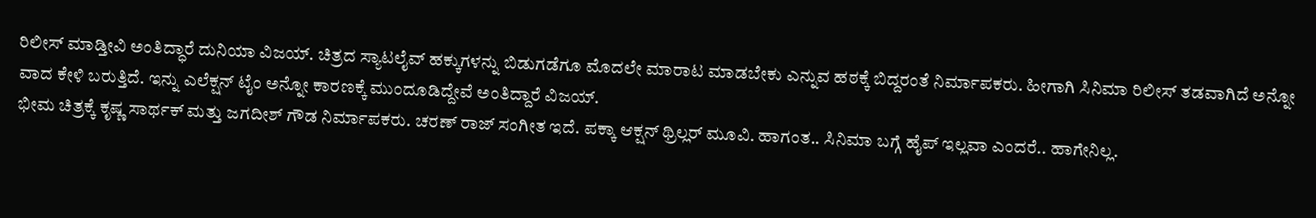ರಿಲೀಸ್ ಮಾಡ್ತೀವಿ ಅಂತಿದ್ಧಾರೆ ದುನಿಯಾ ವಿಜಯ್. ಚಿತ್ರದ ಸ್ಯಾಟಲೈವ್ ಹಕ್ಕುಗಳನ್ನು ಬಿಡುಗಡೆಗೂ ಮೊದಲೇ ಮಾರಾಟ ಮಾಡಬೇಕು ಎನ್ನುವ ಹಠಕ್ಕೆ ಬಿದ್ದರಂತೆ ನಿರ್ಮಾಪಕರು. ಹೀಗಾಗಿ ಸಿನಿಮಾ ರಿಲೀಸ್ ತಡವಾಗಿದೆ ಅನ್ನೋ ವಾದ ಕೇಳಿ ಬರುತ್ತಿದೆ. ಇನ್ನು ಎಲೆಕ್ಷನ್ ಟೈಂ ಅನ್ನೋ ಕಾರಣಕ್ಕೆ ಮುಂದೂಡಿದ್ದೇವೆ ಅಂತಿದ್ದಾರೆ ವಿಜಯ್.
ಭೀಮ ಚಿತ್ರಕ್ಕೆ ಕೃಷ್ಣ ಸಾರ್ಥಕ್ ಮತ್ತು ಜಗದೀಶ್ ಗೌಡ ನಿರ್ಮಾಪಕರು. ಚರಣ್ ರಾಜ್ ಸಂಗೀತ ಇದೆ. ಪಕ್ಕಾ ಆಕ್ಷನ್ ಥ್ರಿಲ್ಲರ್ ಮೂವಿ. ಹಾಗಂತ.. ಸಿನಿಮಾ ಬಗ್ಗೆ ಹೈಪ್ ಇಲ್ಲವಾ ಎಂದರೆ.. ಹಾಗೇನಿಲ್ಲ.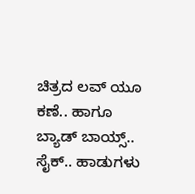ಚಿತ್ರದ ಲವ್ ಯೂ ಕಣೆ.. ಹಾಗೂ ಬ್ಯಾಡ್ ಬಾಯ್ಸ್.. ಸೈಕ್.. ಹಾಡುಗಳು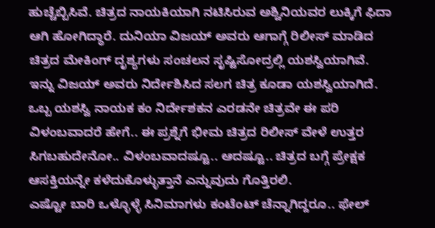ಹುಚ್ಚೆಬ್ಬಿಸಿವೆ. ಚಿತ್ರದ ನಾಯಕಿಯಾಗಿ ನಟಿಸಿರುವ ಅಶ್ವಿನಿಯವರ ಲುಕ್ಕಿಗೆ ಫಿದಾ ಆಗಿ ಹೋಗಿದ್ಧಾರೆ. ದುನಿಯಾ ವಿಜಯ್ ಅವರು ಆಗಾಗ್ಗೆ ರಿಲೀಸ್ ಮಾಡಿದ ಚಿತ್ರದ ಮೇಕಿಂಗ್ ದೃಶ್ಯಗಳು ಸಂಚಲನ ಸೃಷ್ಟಿಸೋದ್ರಲ್ಲಿ ಯಶಸ್ವಿಯಾಗಿವೆ. ಇನ್ನು ವಿಜಯ್ ಅವರು ನಿರ್ದೇಶಿಸಿದ ಸಲಗ ಚಿತ್ರ ಕೂಡಾ ಯಶಸ್ವಿಯಾಗಿದೆ.
ಒಬ್ಬ ಯಶಸ್ವಿ ನಾಯಕ ಕಂ ನಿರ್ದೇಶಕನ ಎರಡನೇ ಚಿತ್ರವೇ ಈ ಪರಿ ವಿಳಂಬವಾದರೆ ಹೇಗೆ.. ಈ ಪ್ರಶ್ನೆಗೆ ಭೀಮ ಚಿತ್ರದ ರಿಲೀಸ್ ವೇಳೆ ಉತ್ತರ ಸಿಗಬಹುದೇನೋ.. ವಿಳಂಬವಾದಷ್ಟೂ.. ಆದಷ್ಟೂ.. ಚಿತ್ರದ ಬಗ್ಗೆ ಪ್ರೇಕ್ಷಕ ಆಸಕ್ತಿಯನ್ನೇ ಕಳೆದುಕೊಳ್ಳುತ್ತಾನೆ ಎನ್ನುವುದು ಗೊತ್ತಿರಲಿ.
ಎಷ್ಟೋ ಬಾರಿ ಒಳ್ಳೊಳ್ಳೆ ಸಿನಿಮಾಗಳು ಕಂಟೆಂಟ್ ಚೆನ್ನಾಗಿದ್ದರೂ.. ಫೇಲ್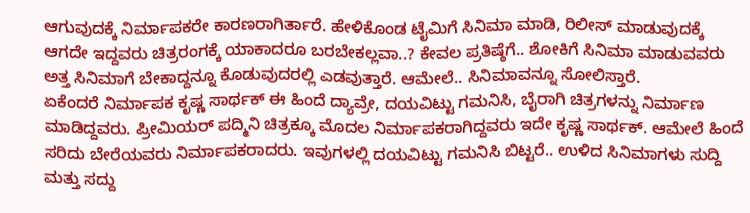ಆಗುವುದಕ್ಕೆ ನಿರ್ಮಾಪಕರೇ ಕಾರಣರಾಗಿರ್ತಾರೆ. ಹೇಳಿಕೊಂಡ ಟೈಮಿಗೆ ಸಿನಿಮಾ ಮಾಡಿ, ರಿಲೀಸ್ ಮಾಡುವುದಕ್ಕೆ ಆಗದೇ ಇದ್ದವರು ಚಿತ್ರರಂಗಕ್ಕೆ ಯಾಕಾದರೂ ಬರಬೇಕಲ್ಲವಾ..? ಕೇವಲ ಪ್ರತಿಷ್ಠೆಗೆ.. ಶೋಕಿಗೆ ಸಿನಿಮಾ ಮಾಡುವವರು ಅತ್ತ ಸಿನಿಮಾಗೆ ಬೇಕಾದ್ದನ್ನೂ ಕೊಡುವುದರಲ್ಲಿ ಎಡವುತ್ತಾರೆ. ಆಮೇಲೆ.. ಸಿನಿಮಾವನ್ನೂ ಸೋಲಿಸ್ತಾರೆ.
ಏಕೆಂದರೆ ನಿರ್ಮಾಪಕ ಕೃಷ್ಣ ಸಾರ್ಥಕ್ ಈ ಹಿಂದೆ ದ್ಯಾವ್ರೇ, ದಯವಿಟ್ಟು ಗಮನಿಸಿ, ಬೈರಾಗಿ ಚಿತ್ರಗಳನ್ನು ನಿರ್ಮಾಣ ಮಾಡಿದ್ದವರು. ಪ್ರೀಮಿಯರ್ ಪದ್ಮಿನಿ ಚಿತ್ರಕ್ಕೂ ಮೊದಲ ನಿರ್ಮಾಪಕರಾಗಿದ್ದವರು ಇದೇ ಕೃಷ್ಣ ಸಾರ್ಥಕ್. ಆಮೇಲೆ ಹಿಂದೆ ಸರಿದು ಬೇರೆಯವರು ನಿರ್ಮಾಪಕರಾದರು. ಇವುಗಳಲ್ಲಿ ದಯವಿಟ್ಟು ಗಮನಿಸಿ ಬಿಟ್ಟರೆ.. ಉಳಿದ ಸಿನಿಮಾಗಳು ಸುದ್ದಿ ಮತ್ತು ಸದ್ದು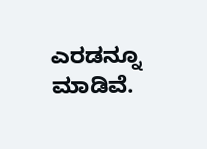ಎರಡನ್ನೂ ಮಾಡಿವೆ.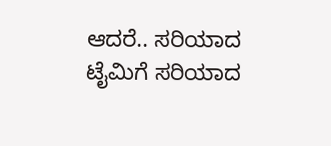ಆದರೆ.. ಸರಿಯಾದ ಟೈಮಿಗೆ ಸರಿಯಾದ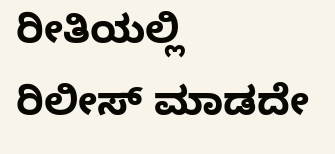ರೀತಿಯಲ್ಲಿ ರಿಲೀಸ್ ಮಾಡದೇ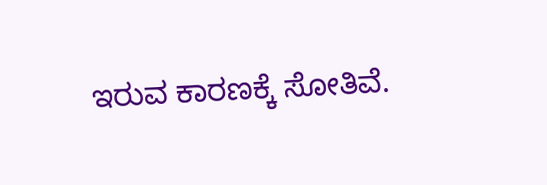ಇರುವ ಕಾರಣಕ್ಕೆ ಸೋತಿವೆ.